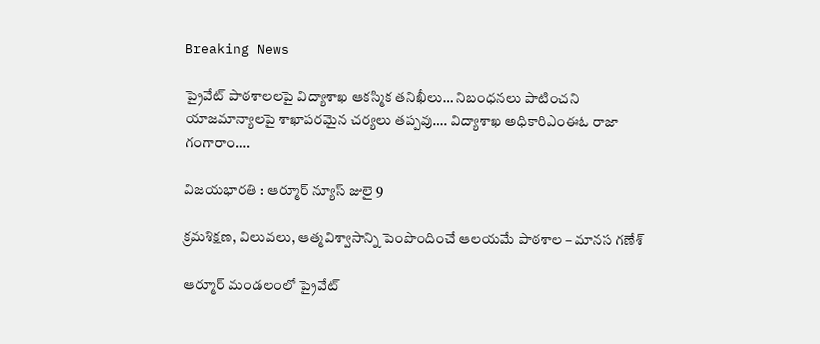Breaking News

ప్రైవేట్ పాఠశాలలపై విద్యాశాఖ ఆకస్మిక తనిఖీలు… నిబంధనలు పాటించని యాజమాన్యాలపై శాఖాపరమైన చర్యలు తప్పవు…. విద్యాశాఖ అధికారిఎంఈఓ రాజా గంగారాం….

విజయభారతి : ఆర్మూర్ న్యూస్ జులై 9

క్రమశిక్షణ, విలువలు, ఆత్మవిశ్వాసాన్ని పెంపొందించే ఆలయమే పాఠశాల – మానస గణేశ్

ఆర్మూర్ మండలంలో ప్రైవేట్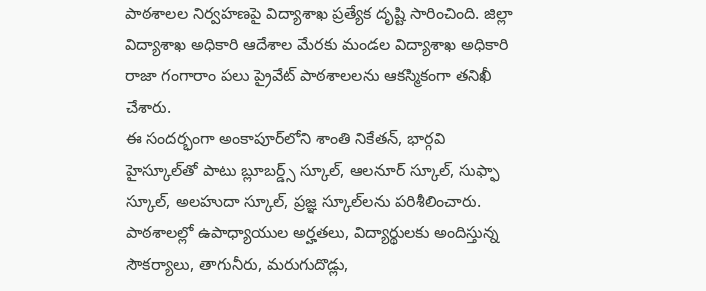పాఠశాలల నిర్వహణపై విద్యాశాఖ ప్రత్యేక దృష్టి సారించింది. జిల్లా విద్యాశాఖ అధికారి ఆదేశాల మేరకు మండల విద్యాశాఖ అధికారి రాజా గంగారాం పలు ప్రైవేట్ పాఠశాలలను ఆకస్మికంగా తనిఖీ చేశారు.
ఈ సందర్భంగా అంకాపూర్‌లోని శాంతి నికేతన్, భార్గవి హైస్కూల్‌తో పాటు బ్లూబర్డ్స్ స్కూల్, ఆలనూర్ స్కూల్, సుఫ్ఫా స్కూల్, అలహుదా స్కూల్, ప్రజ్ఞ స్కూల్‌లను పరిశీలించారు. పాఠశాలల్లో ఉపాధ్యాయుల అర్హతలు, విద్యార్థులకు అందిస్తున్న సౌకర్యాలు, తాగునీరు, మరుగుదొడ్లు,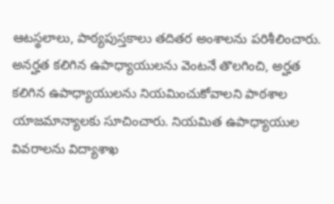ఆటస్థలాలు, పాఠ్యపుస్తకాలు తదితర అంశాలను పరిశీలించారు.
అనర్హత కలిగిన ఉపాధ్యాయులను వెంటనే తొలగించి, అర్హత కలిగిన ఉపాధ్యాయులను నియమించుకోవాలని పాఠశాల యాజమాన్యాలకు సూచించారు. నియమిత ఉపాధ్యాయుల వివరాలను విద్యాశాఖ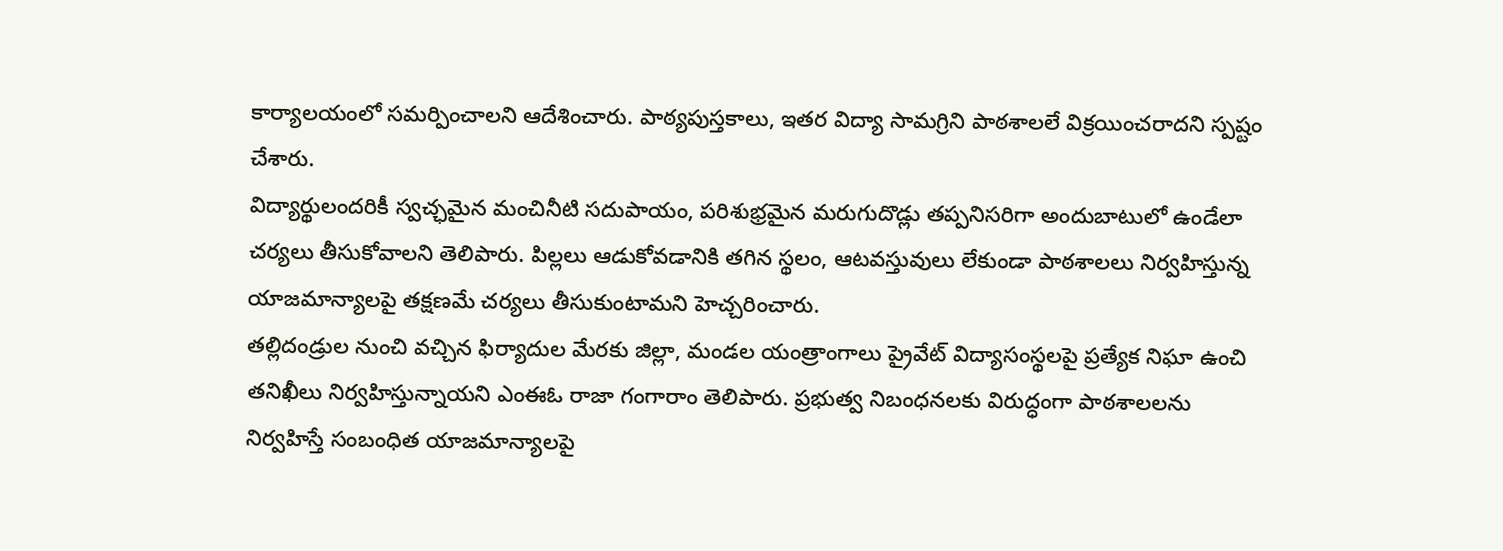కార్యాలయంలో సమర్పించాలని ఆదేశించారు. పాఠ్యపుస్తకాలు, ఇతర విద్యా సామగ్రిని పాఠశాలలే విక్రయించరాదని స్పష్టం చేశారు.
విద్యార్థులందరికీ స్వచ్ఛమైన మంచినీటి సదుపాయం, పరిశుభ్రమైన మరుగుదొడ్లు తప్పనిసరిగా అందుబాటులో ఉండేలా చర్యలు తీసుకోవాలని తెలిపారు. పిల్లలు ఆడుకోవడానికి తగిన స్థలం, ఆటవస్తువులు లేకుండా పాఠశాలలు నిర్వహిస్తున్న యాజమాన్యాలపై తక్షణమే చర్యలు తీసుకుంటామని హెచ్చరించారు.
తల్లిదండ్రుల నుంచి వచ్చిన ఫిర్యాదుల మేరకు జిల్లా, మండల యంత్రాంగాలు ప్రైవేట్ విద్యాసంస్థలపై ప్రత్యేక నిఘా ఉంచి తనిఖీలు నిర్వహిస్తున్నాయని ఎంఈఓ రాజా గంగారాం తెలిపారు. ప్రభుత్వ నిబంధనలకు విరుద్ధంగా పాఠశాలలను నిర్వహిస్తే సంబంధిత యాజమాన్యాలపై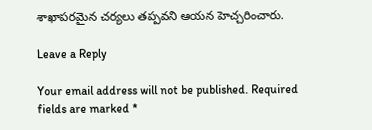శాఖాపరమైన చర్యలు తప్పవని ఆయన హెచ్చరించారు.

Leave a Reply

Your email address will not be published. Required fields are marked *